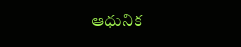ఆధునిక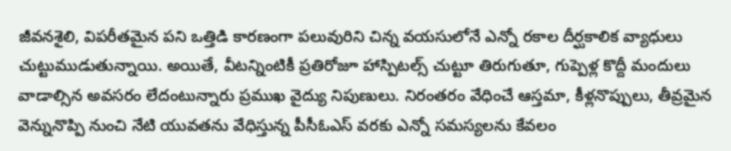జీవనశైలి, విపరీతమైన పని ఒత్తిడి కారణంగా పలువురిని చిన్న వయసులోనే ఎన్నో రకాల దీర్ఘకాలిక వ్యాధులు చుట్టుముడుతున్నాయి. అయితే, వీటన్నింటికీ ప్రతిరోజూ హాస్పిటల్స్ చుట్టూ తిరుగుతూ, గుప్పెళ్ల కొద్దీ మందులు వాడాల్సిన అవసరం లేదంటున్నారు ప్రముఖ వైద్యు నిపుణులు. నిరంతరం వేధించే ఆస్తమా, కీళ్లనొప్పులు, తీవ్రమైన వెన్నునొప్పి నుంచి నేటి యువతను వేధిస్తున్న పీసీఓఎస్ వరకు ఎన్నో సమస్యలను కేవలం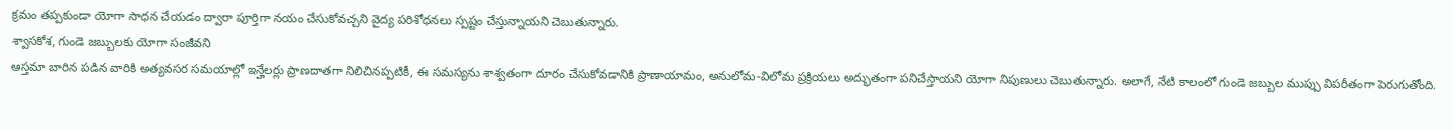క్రమం తప్పకుండా యోగా సాధన చేయడం ద్వారా పూర్తిగా నయం చేసుకోవచ్చని వైద్య పరిశోధనలు స్పష్టం చేస్తున్నాయని చెబుతున్నారు.
శ్వాసకోశ, గుండె జబ్బులకు యోగా సంజీవని
ఆస్తమా బారిన పడిన వారికి అత్యవసర సమయాల్లో ఇన్హేలర్లు ప్రాణదాతగా నిలిచినప్పటికీ, ఈ సమస్యను శాశ్వతంగా దూరం చేసుకోవడానికి ప్రాణాయామం, అనులోమ-విలోమ ప్రక్రియలు అద్భుతంగా పనిచేస్తాయని యోగా నిపుణులు చెబుతున్నారు. అలాగే, నేటి కాలంలో గుండె జబ్బుల ముప్పు విపరీతంగా పెరుగుతోంది.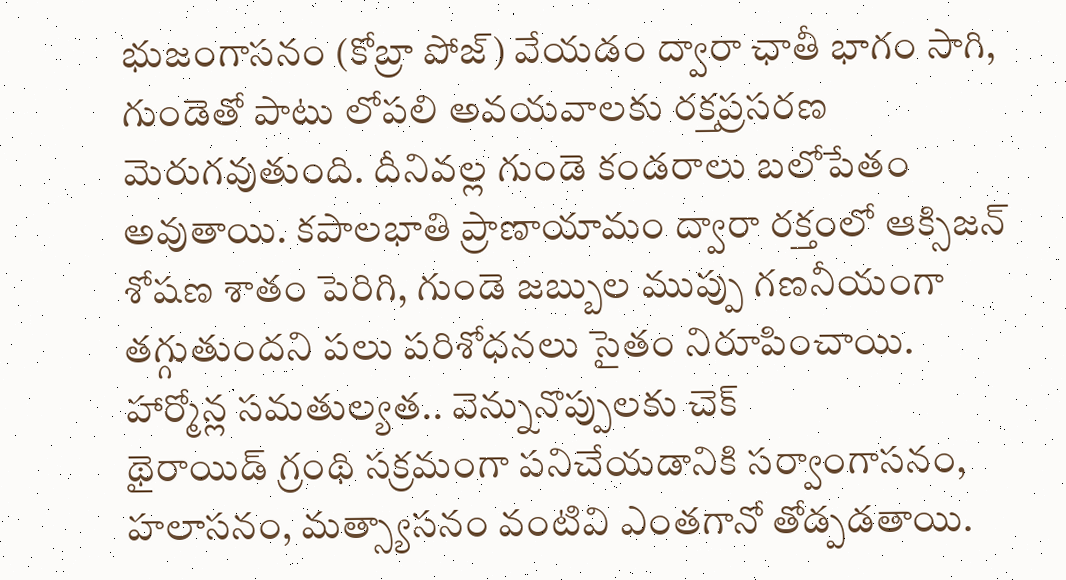భుజంగాసనం (కోబ్రా పోజ్) వేయడం ద్వారా ఛాతీ భాగం సాగి, గుండెతో పాటు లోపలి అవయవాలకు రక్తప్రసరణ మెరుగవుతుంది. దీనివల్ల గుండె కండరాలు బలోపేతం అవుతాయి. కపాలభాతి ప్రాణాయామం ద్వారా రక్తంలో ఆక్సిజన్ శోషణ శాతం పెరిగి, గుండె జబ్బుల ముప్పు గణనీయంగా తగ్గుతుందని పలు పరిశోధనలు సైతం నిరూపించాయి.
హార్మోన్ల సమతుల్యత.. వెన్నునొప్పులకు చెక్
థైరాయిడ్ గ్రంథి సక్రమంగా పనిచేయడానికి సర్వాంగాసనం, హలాసనం, మత్స్యాసనం వంటివి ఎంతగానో తోడ్పడతాయి.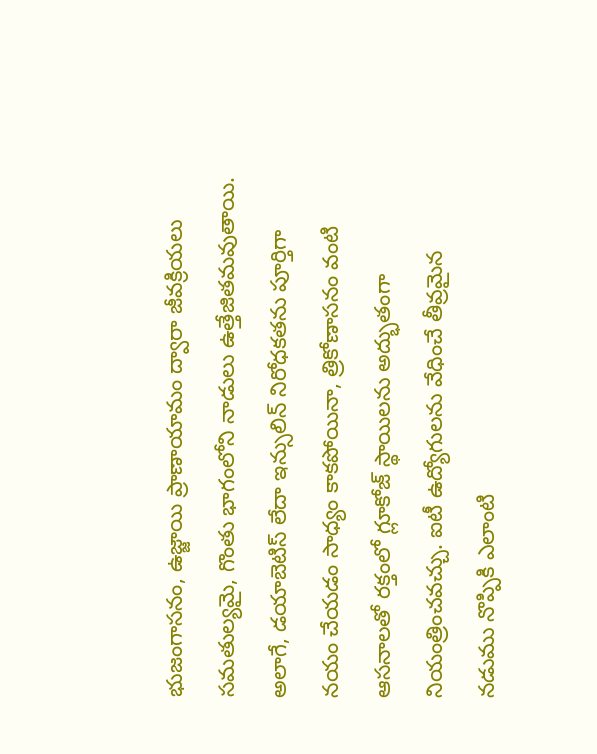భుజంగాసనం, ఉజ్జాయి ప్రాణాయామం ద్వారా జీవక్రియలు సమతుల్యమై, గొంతు భాగంలోని నాడులు ఉత్తేజితమవుతాయి. అలాగే, డయాబెటిస్ లేదా ఇన్సులిన్ నిరోధకతను పూర్తిగా నయం చేయడం సాధ్యం కాకపోయినా, త్రికోణాసనం వంటి ఆసనాలతో రక్తంలో గ్లూకోజ్ స్థాయిలను అద్భుతంగా నియంత్రించవచ్చు. ఐటీ ఉద్యోగులను వేధించే తీవ్రమైన నడుము నొప్పికి ఎలాంటి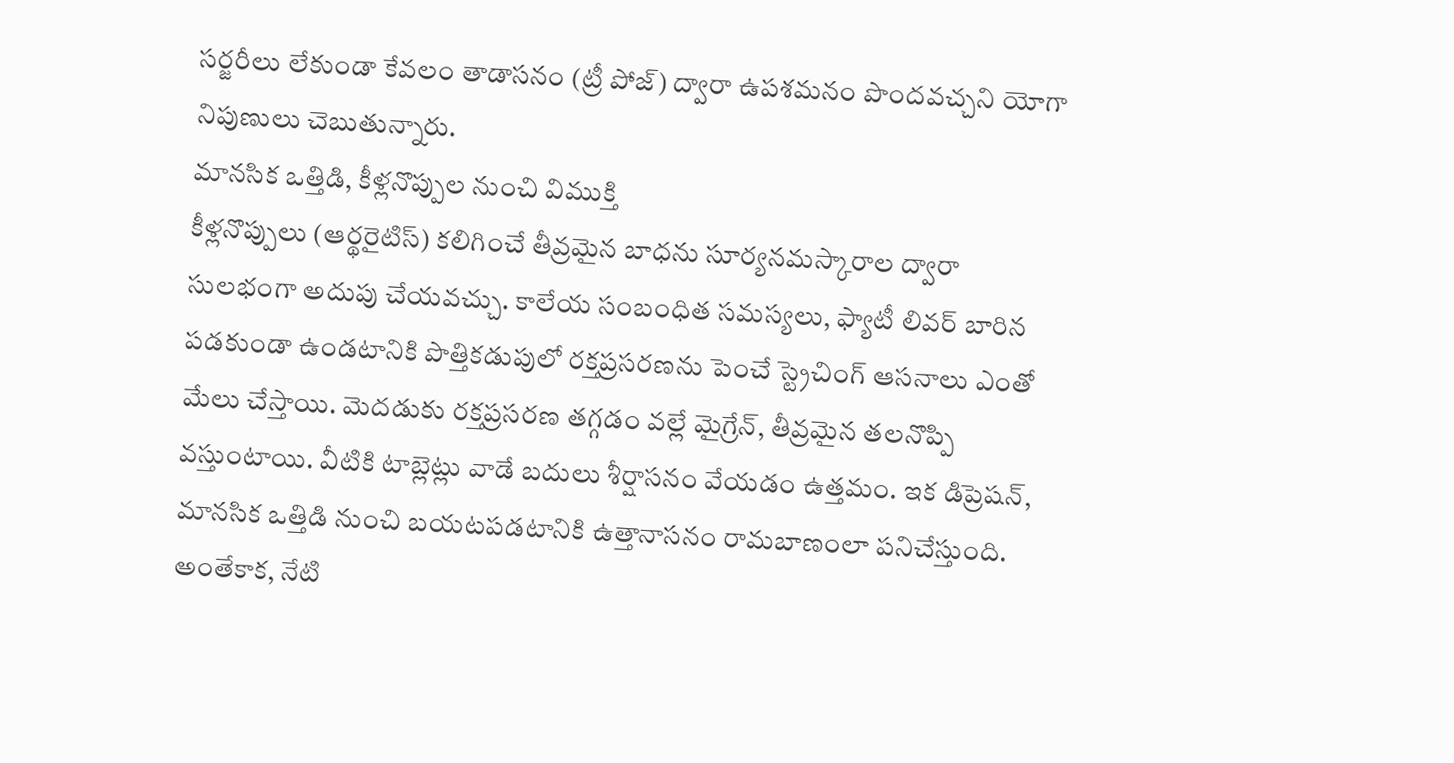సర్జరీలు లేకుండా కేవలం తాడాసనం (ట్రీ పోజ్) ద్వారా ఉపశమనం పొందవచ్చని యోగా నిపుణులు చెబుతున్నారు.
మానసిక ఒత్తిడి, కీళ్లనొప్పుల నుంచి విముక్తి
కీళ్లనొప్పులు (ఆర్థరైటిస్) కలిగించే తీవ్రమైన బాధను సూర్యనమస్కారాల ద్వారా సులభంగా అదుపు చేయవచ్చు. కాలేయ సంబంధిత సమస్యలు, ఫ్యాటీ లివర్ బారిన పడకుండా ఉండటానికి పొత్తికడుపులో రక్తప్రసరణను పెంచే స్ట్రెచింగ్ ఆసనాలు ఎంతో మేలు చేస్తాయి. మెదడుకు రక్తప్రసరణ తగ్గడం వల్లే మైగ్రేన్, తీవ్రమైన తలనొప్పి వస్తుంటాయి. వీటికి టాబ్లెట్లు వాడే బదులు శీర్షాసనం వేయడం ఉత్తమం. ఇక డిప్రెషన్, మానసిక ఒత్తిడి నుంచి బయటపడటానికి ఉత్తానాసనం రామబాణంలా పనిచేస్తుంది. అంతేకాక, నేటి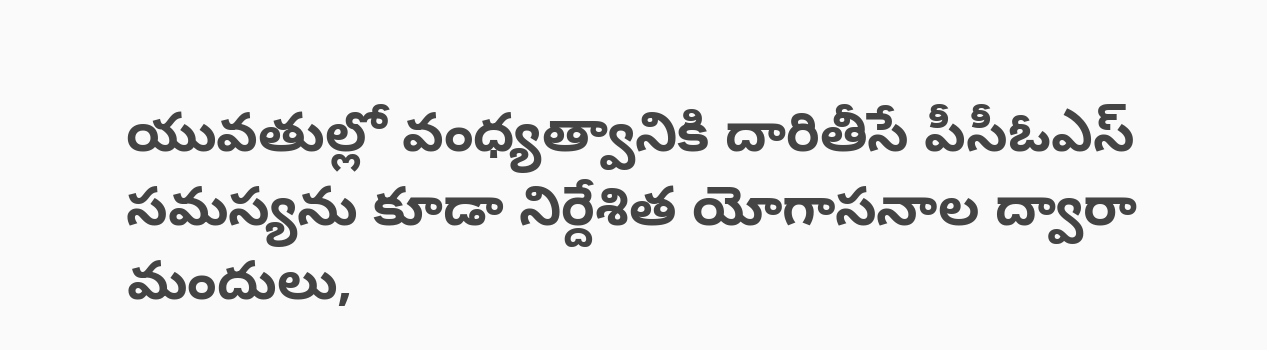యువతుల్లో వంధ్యత్వానికి దారితీసే పీసీఓఎస్ సమస్యను కూడా నిర్దేశిత యోగాసనాల ద్వారా మందులు,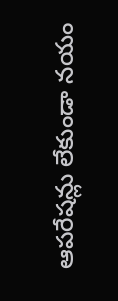ఆపరేషన్లు లేకుండా నయం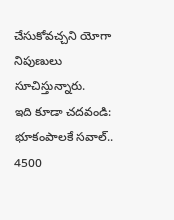చేసుకోవచ్చని యోగా నిపుణులు సూచిస్తున్నారు.
ఇది కూడా చదవండి: భూకంపాలకే సవాల్.. 4500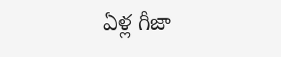ఏళ్ల గీజా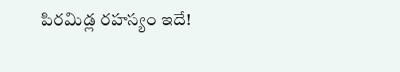పిరమిడ్ల రహస్యం ఇదే!